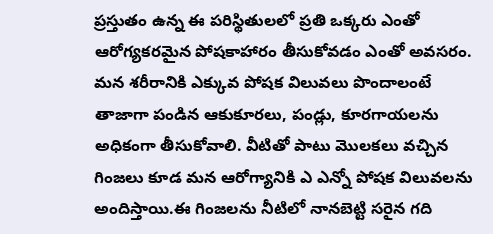ప్రస్తుతం ఉన్న ఈ పరిస్థితులలో ప్రతి ఒక్కరు ఎంతో ఆరోగ్యకరమైన పోషకాహారం తీసుకోవడం ఎంతో అవసరం. మన శరీరానికి ఎక్కువ పోషక విలువలు పొందాలంటే తాజాగా పండిన ఆకుకూరలు, పండ్లు, కూరగాయలను అధికంగా తీసుకోవాలి. వీటితో పాటు మొలకలు వచ్చిన గింజలు కూడ మన ఆరోగ్యానికి ఎ ఎన్నో పోషక విలువలను అందిస్తాయి.ఈ గింజలను నీటిలో నానబెట్టి సరైన గది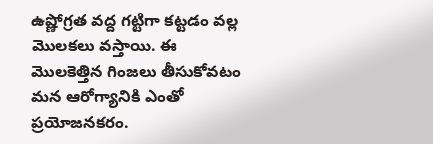ఉష్ణోగ్రత వద్ద గట్టిగా కట్టడం వల్ల మొలకలు వస్తాయి. ఈ మొలకెత్తిన గింజలు తీసుకోవటం మన ఆరోగ్యానికి ఎంతో ప్రయోజనకరం.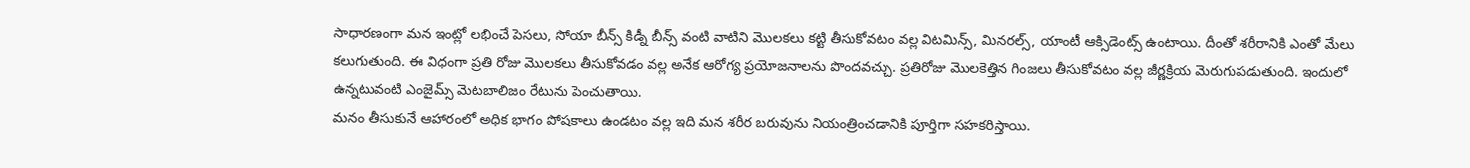సాధారణంగా మన ఇంట్లో లభించే పెసలు, సోయా బీన్స్ కిడ్నీ బీన్స్ వంటి వాటిని మొలకలు కట్టి తీసుకోవటం వల్ల విటమిన్స్, మినరల్స్, యాంటీ ఆక్సిడెంట్స్ ఉంటాయి. దీంతో శరీరానికి ఎంతో మేలు కలుగుతుంది. ఈ విధంగా ప్రతి రోజు మొలకలు తీసుకోవడం వల్ల అనేక ఆరోగ్య ప్రయోజనాలను పొందవచ్చు. ప్రతిరోజు మొలకెత్తిన గింజలు తీసుకోవటం వల్ల జీర్ణక్రియ మెరుగుపడుతుంది. ఇందులో ఉన్నటువంటి ఎంజైమ్స్ మెటబాలిజం రేటును పెంచుతాయి.
మనం తీసుకునే ఆహారంలో అధిక భాగం పోషకాలు ఉండటం వల్ల ఇది మన శరీర బరువును నియంత్రించడానికి పూర్తిగా సహకరిస్తాయి.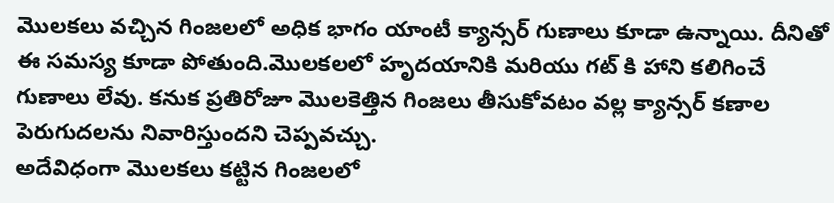మొలకలు వచ్చిన గింజలలో అధిక భాగం యాంటీ క్యాన్సర్ గుణాలు కూడా ఉన్నాయి. దీనితో ఈ సమస్య కూడా పోతుంది.మొలకలలో హృదయానికి మరియు గట్ కి హాని కలిగించే గుణాలు లేవు. కనుక ప్రతిరోజూ మొలకెత్తిన గింజలు తీసుకోవటం వల్ల క్యాన్సర్ కణాల పెరుగుదలను నివారిస్తుందని చెప్పవచ్చు.
అదేవిధంగా మొలకలు కట్టిన గింజలలో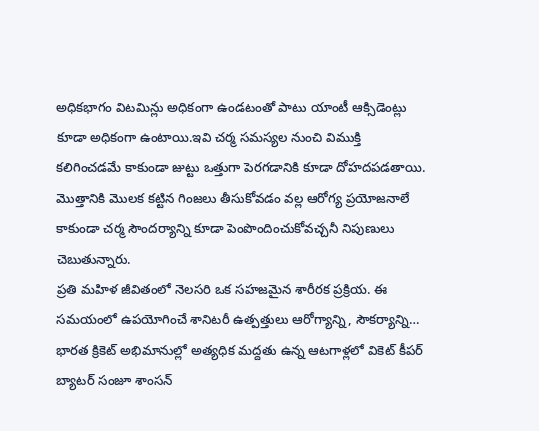అధికభాగం విటమిన్లు అధికంగా ఉండటంతో పాటు యాంటీ ఆక్సిడెంట్లు కూడా అధికంగా ఉంటాయి.ఇవి చర్మ సమస్యల నుంచి విముక్తి కలిగించడమే కాకుండా జుట్టు ఒత్తుగా పెరగడానికి కూడా దోహదపడతాయి. మొత్తానికి మొలక కట్టిన గింజలు తీసుకోవడం వల్ల ఆరోగ్య ప్రయోజనాలే కాకుండా చర్మ సౌందర్యాన్ని కూడా పెంపొందించుకోవచ్చనీ నిపుణులు చెబుతున్నారు.
ప్రతి మహిళ జీవితంలో నెలసరి ఒక సహజమైన శారీరక ప్రక్రియ. ఈ సమయంలో ఉపయోగించే శానిటరీ ఉత్పత్తులు ఆరోగ్యాన్ని, సౌకర్యాన్ని…
భారత క్రికెట్ అభిమానుల్లో అత్యధిక మద్దతు ఉన్న ఆటగాళ్లలో వికెట్ కీపర్ బ్యాటర్ సంజూ శాంసన్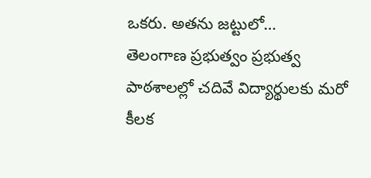ఒకరు. అతను జట్టులో…
తెలంగాణ ప్రభుత్వం ప్రభుత్వ పాఠశాలల్లో చదివే విద్యార్థులకు మరో కీలక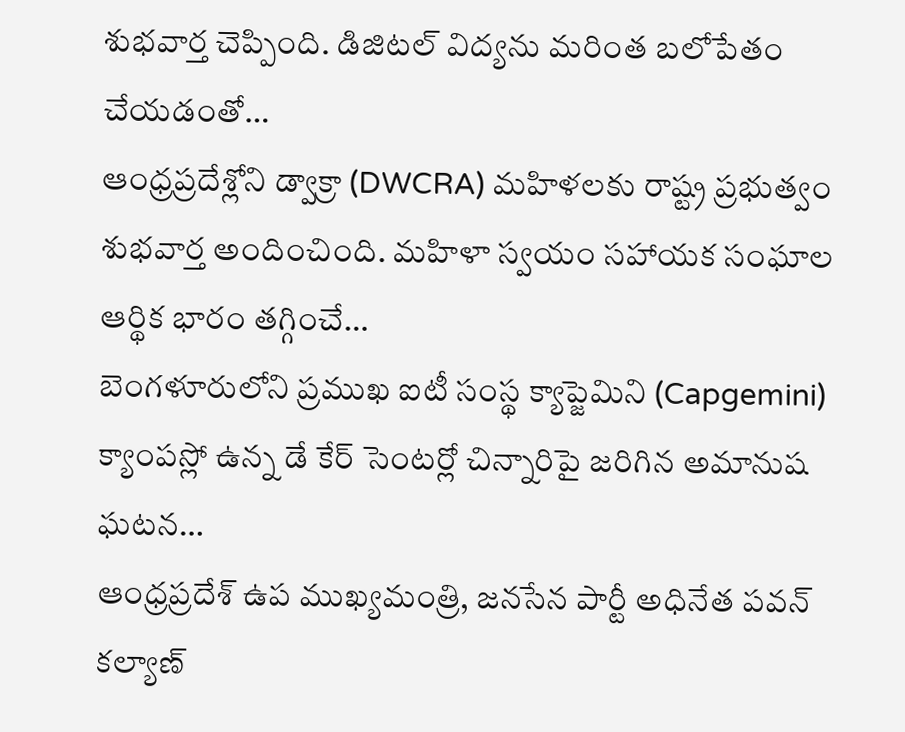శుభవార్త చెప్పింది. డిజిటల్ విద్యను మరింత బలోపేతం చేయడంతో…
ఆంధ్రప్రదేశ్లోని డ్వాక్రా (DWCRA) మహిళలకు రాష్ట్ర ప్రభుత్వం శుభవార్త అందించింది. మహిళా స్వయం సహాయక సంఘాల ఆర్థిక భారం తగ్గించే…
బెంగళూరులోని ప్రముఖ ఐటీ సంస్థ క్యాప్జెమిని (Capgemini) క్యాంపస్లో ఉన్న డే కేర్ సెంటర్లో చిన్నారిపై జరిగిన అమానుష ఘటన…
ఆంధ్రప్రదేశ్ ఉప ముఖ్యమంత్రి, జనసేన పార్టీ అధినేత పవన్ కల్యాణ్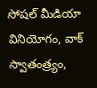సోషల్ మీడియా వినియోగం, వాక్ స్వాతంత్ర్యం,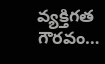వ్యక్తిగత గౌరవం…